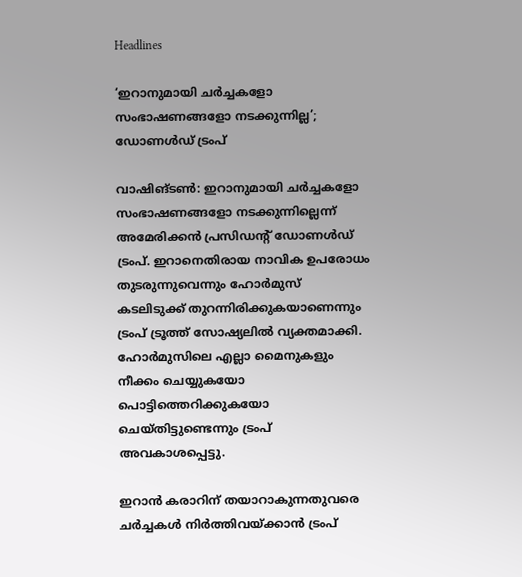Headlines

‘ഇറാനുമായി ചര്‍ച്ചകളോ സംഭാഷണങ്ങളോ നടക്കുന്നില്ല’; ഡോണള്‍ഡ് ട്രംപ്

വാഷിങ്ടണ്‍: ഇറാനുമായി ചര്‍ച്ചകളോ സംഭാഷണങ്ങളോ നടക്കുന്നില്ലെന്ന് അമേരിക്കന്‍ പ്രസിഡന്റ് ഡോണള്‍ഡ് ട്രംപ്. ഇറാനെതിരായ നാവിക ഉപരോധം തുടരുന്നുവെന്നും ഹോര്‍മുസ് കടലിടുക്ക് തുറന്നിരിക്കുകയാണെന്നും ട്രംപ് ട്രൂത്ത് സോഷ്യലില്‍ വ്യക്തമാക്കി. ഹോര്‍മുസിലെ എല്ലാ മൈനുകളും നീക്കം ചെയ്യുകയോ പൊട്ടിത്തെറിക്കുകയോ ചെയ്തിട്ടുണ്ടെന്നും ട്രംപ് അവകാശപ്പെട്ടു.

ഇറാന്‍ കരാറിന് തയാറാകുന്നതുവരെ ചര്‍ച്ചകള്‍ നിര്‍ത്തിവയ്ക്കാന്‍ ട്രംപ്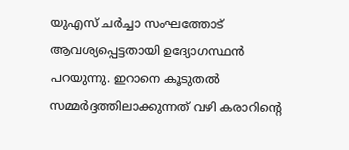യുഎസ് ചര്‍ച്ചാ സംഘത്തോട് ആവശ്യപ്പെട്ടതായി ഉദ്യോഗസ്ഥന്‍ പറയുന്നു. ഇറാനെ കൂടുതല്‍ സമ്മര്‍ദ്ദത്തിലാക്കുന്നത് വഴി കരാറിന്റെ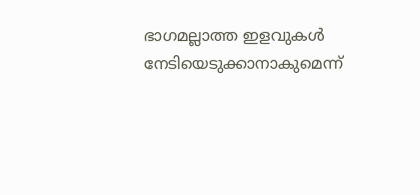ഭാഗമല്ലാത്ത ഇളവുകള്‍ നേടിയെടുക്കാനാകുമെന്ന്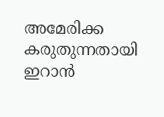അമേരിക്ക കരുതുന്നതായി ഇറാന്‍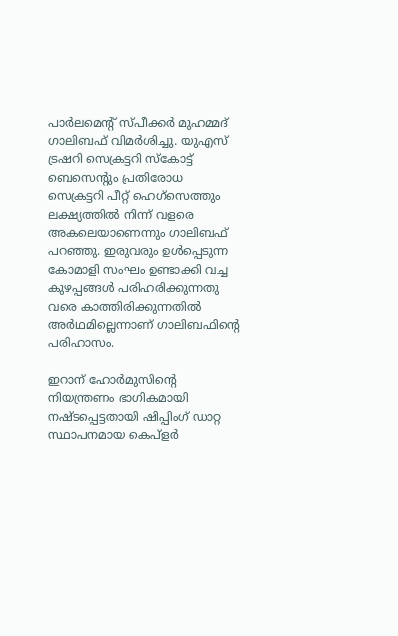പാര്‍ലമെന്റ് സ്പീക്കര്‍ മുഹമ്മദ് ഗാലിബഫ് വിമര്‍ശിച്ചു. യുഎസ് ട്രഷറി സെക്രട്ടറി സ്‌കോട്ട് ബെസെന്റും പ്രതിരോധ സെക്രട്ടറി പീറ്റ് ഹെഗ്സെത്തും ലക്ഷ്യത്തില്‍ നിന്ന് വളരെ അകലെയാണെന്നും ഗാലിബഫ് പറഞ്ഞു. ഇരുവരും ഉള്‍പ്പെടുന്ന കോമാളി സംഘം ഉണ്ടാക്കി വച്ച കുഴപ്പങ്ങള്‍ പരിഹരിക്കുന്നതു വരെ കാത്തിരിക്കുന്നതില്‍ അര്‍ഥമില്ലെന്നാണ് ഗാലിബഫിന്റെ പരിഹാസം.

ഇറാന് ഹോര്‍മുസിന്റെ നിയന്ത്രണം ഭാഗികമായി നഷ്ടപ്പെട്ടതായി ഷിപ്പിംഗ് ഡാറ്റ സ്ഥാപനമായ കെപ്‌ളര്‍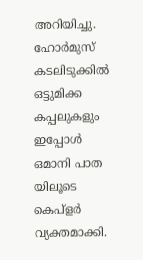അറിയിച്ചു. ഹോര്‍മുസ് കടലിടുക്കില്‍ ഒട്ടുമിക്ക കപ്പലുകളും ഇപ്പോള്‍ ഒമാനി പാത യിലൂടെ കെപ്‌ളര്‍ വ്യക്തമാക്കി.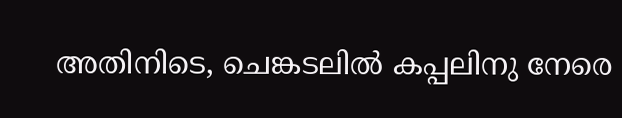അതിനിടെ, ചെങ്കടലില്‍ കപ്പലിനു നേരെ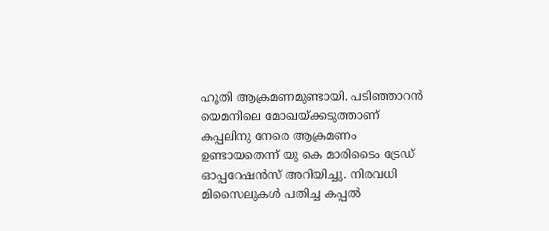ഹൂതി ആക്രമണമുണ്ടായി. പടിഞ്ഞാറന്‍ യെമനിലെ മോഖയ്ക്കടുത്താണ് കപ്പലിനു നേരെ ആക്രമണം ഉണ്ടായതെന്ന് യു കെ മാരിടൈം ട്രേഡ് ഓപ്പറേഷന്‍സ് അറിയിച്ചു. നിരവധി മിസൈലുകള്‍ പതിച്ച കപ്പല്‍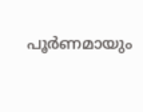പൂര്‍ണമായും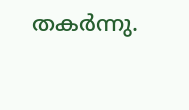തകര്‍ന്നു.